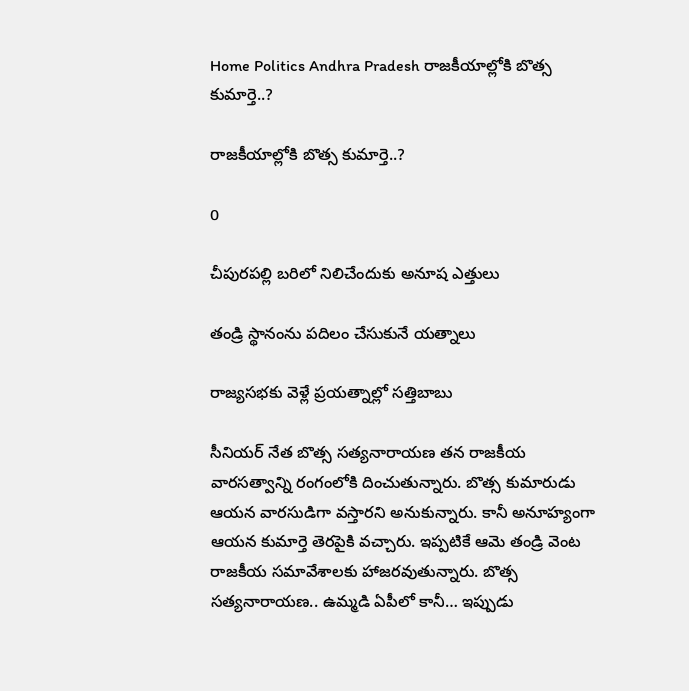Home Politics Andhra Pradesh రాజకీయాల్లోకి బొత్స కుమార్తె..?

రాజకీయాల్లోకి బొత్స కుమార్తె..?

0

చీపురపల్లి బరిలో నిలిచేందుకు అనూష ఎత్తులు

తండ్రి స్థానంను పదిలం చేసుకునే యత్నాలు

రాజ్యసభకు వెళ్లే ప్రయత్నాల్లో సత్తిబాబు

సీనియర్ నేత బొత్స సత్యనారాయణ తన రాజకీయ వారసత్వాన్ని రంగంలోకి దించుతున్నారు. బొత్స కుమారుడు ఆయన వారసుడిగా వస్తారని అనుకున్నారు. కానీ అనూహ్యంగా ఆయన కుమార్తె తెరపైకి వచ్చారు. ఇప్పటికే ఆమె తండ్రి వెంట రాజకీయ సమావేశాలకు హాజరవుతున్నారు. బొత్స సత్యనారాయణ.. ఉమ్మడి ఏపీలో కానీ… ఇప్పుడు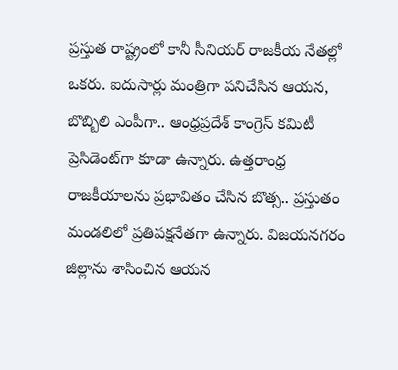ప్రస్తుత రాష్ట్రంలో కానీ సీనియర్ రాజకీయ నేతల్లో ఒకరు. ఐదుసార్లు మంత్రిగా పనిచేసిన ఆయన, బొబ్బిలి ఎంపీగా.. ఆంధ్రప్రదేశ్ కాంగ్రెస్ కమిటీ ప్రెసిడెంట్‌గా కూడా ఉన్నారు. ఉత్తరాంధ్ర రాజకీయాలను ప్రభావితం చేసిన బొత్స.. ప్రస్తుతం మండలిలో ప్రతిపక్షనేతగా ఉన్నారు. విజయనగరం జిల్లాను శాసించిన ఆయన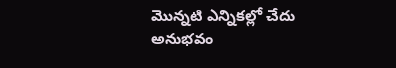మొన్నటి ఎన్నికల్లో చేదు అనుభవం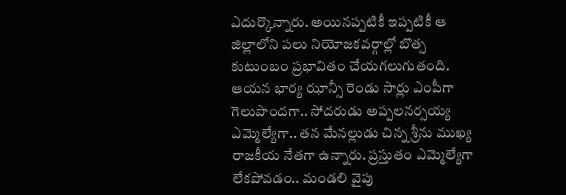ఎదుర్కొన్నారు. అయినప్పటికీ ఇప్పటికీ ఆ జిల్లాలోని పలు నియోజకవర్గాల్లో బొత్స కుటుంబం ప్రభావితం చేయగలుగుతంది. ఆయన భార్య ఝాన్సీ రెండు సార్లు ఎంపీగా గెలుపొందగా.. సోదరుడు అప్పలనర్సయ్య ఎమ్మెల్యేగా.. తన మేనల్లుడు చిన్న శ్రీను ముఖ్య రాజకీయ నేతగా ఉన్నారు. ప్రస్తుతం ఎమ్మెల్యేగా లేకపోవడం.. మండలి వైపు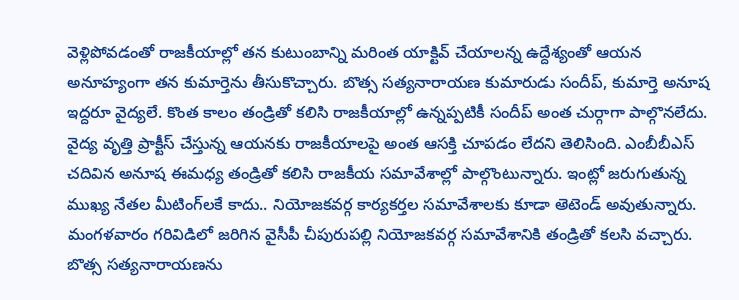వెళ్లిపోవడంతో రాజకీయాల్లో తన కుటుంబాన్ని మరింత యాక్టివ్ చేయాలన్న ఉద్దేశ్యంతో ఆయన అనూహ్యంగా తన కుమార్తెను తీసుకొచ్చారు. బొత్స సత్యనారాయణ కుమారుడు సందీప్, కుమార్తె అనూష ఇద్దరూ వైద్యలే. కొంత కాలం తండ్రితో కలిసి రాజకీయాల్లో ఉన్నప్పటికీ సందీప్ అంత చుర్గాగా పాల్గొనలేదు. వైద్య వృత్తి ప్రాక్టీస్ చేస్తున్న ఆయనకు రాజకీయాలపై అంత ఆసక్తి చూపడం లేదని తెలిసింది. ఎంబీబీఎస్ చదివిన అనూష ఈమధ్య తండ్రితో కలిసి రాజకీయ సమావేశాల్లో పాల్గొంటున్నారు. ఇంట్లో జరుగుతున్న ముఖ్య నేతల మీటింగ్‌లకే కాదు.. నియోజకవర్గ కార్యకర్తల సమావేశాలకు కూడా అెటెండ్ అవుతున్నారు. మంగళవారం గరివిడిలో జరిగిన వైసీపీ చీపురుపల్లి నియోజకవర్గ సమావేశానికి తండ్రితో కలసి వచ్చారు. బొత్స సత్యనారాయణను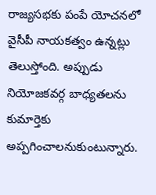రాజ్యసభకు పంపే యోచనలో వైసీపీ నాయకత్వం ఉన్నట్లు తెలుస్తోంది. అప్పుడు నియోజకవర్గ బాధ్యతలను కుమార్తెకు అప్పగించాలనుకుంటున్నారు.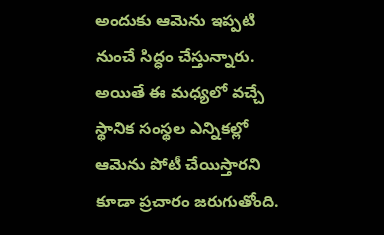అందుకు ఆమెను ఇప్పటి నుంచే సిద్ధం చేస్తున్నారు. అయితే ఈ మధ్యలో వచ్చే స్థానిక సంస్థల ఎన్నికల్లో ఆమెను పోటీ చేయిస్తారని కూడా ప్రచారం జరుగుతోంది.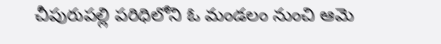చీపురుపల్లి పరిధిలోని ఓ మండలం నుంచి ఆమె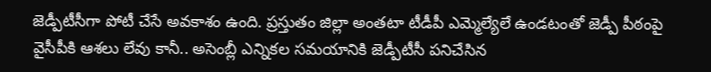జెడ్పీటీసీగా పోటీ చేసే అవకాశం ఉంది. ప్రస్తుతం జిల్లా అంతటా టీడీపీ ఎమ్మెల్యేలే ఉండటంతో జెడ్పీ పీఠంపై వైసీపీకి ఆశలు లేవు కానీ.. అసెంబ్లీ ఎన్నికల సమయానికి జెడ్పీటీసీ పనిచేసిన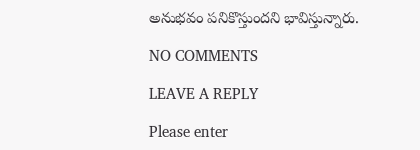అనుభవం పనికొస్తుందని భావిస్తున్నారు.

NO COMMENTS

LEAVE A REPLY

Please enter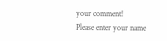your comment!
Please enter your name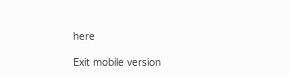here

Exit mobile version